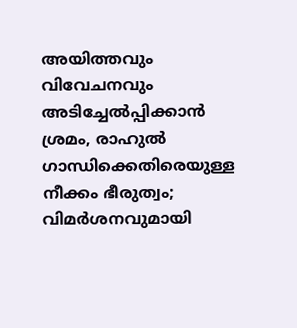അയിത്തവും വിവേചനവും അടിച്ചേൽപ്പിക്കാൻ ശ്രമം, രാഹുൽ ഗാന്ധിക്കെതിരെയുള്ള നീക്കം ഭീരുത്വം; വിമർശനവുമായി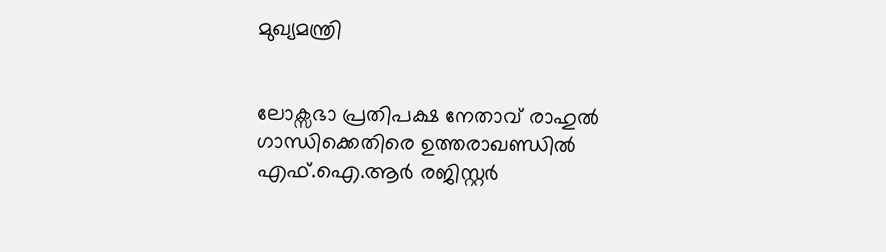മുഖ്യമന്ത്രി


ലോക്സഭാ പ്രതിപക്ഷ നേതാവ് രാഹുൽ ഗാന്ധിക്കെതിരെ ഉത്തരാഖണ്ഡിൽ എഫ്.ഐ.ആർ രജിസ്റ്റർ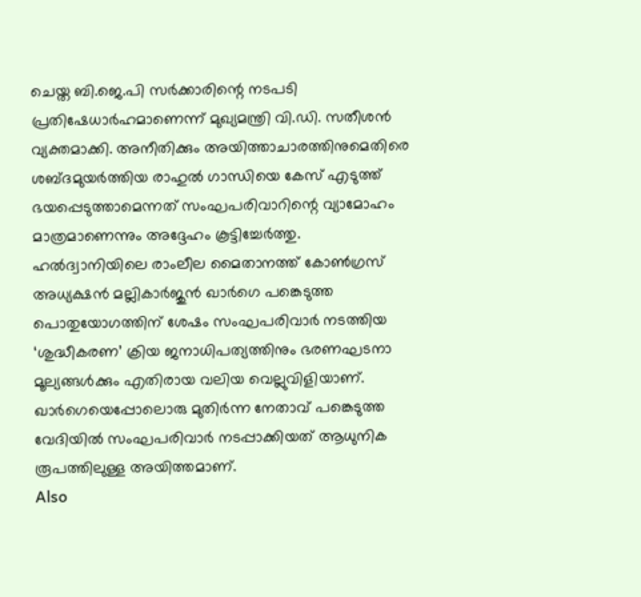ചെയ്ത ബി.ജെ.പി സർക്കാരിന്റെ നടപടി പ്രതിഷേധാർഹമാണെന്ന് മുഖ്യമന്ത്രി വി.ഡി. സതീശൻ വ്യക്തമാക്കി. അനീതിക്കും അയിത്താചാരത്തിനുമെതിരെ ശബ്ദമുയർത്തിയ രാഹുൽ ഗാന്ധിയെ കേസ് എടുത്ത് ഭയപ്പെടുത്താമെന്നത് സംഘപരിവാറിന്റെ വ്യാമോഹം മാത്രമാണെന്നും അദ്ദേഹം കൂട്ടിച്ചേർത്തു.
ഹൽദ്വാനിയിലെ രാംലീല മൈതാനത്ത് കോൺഗ്രസ് അധ്യക്ഷൻ മല്ലികാർജുൻ ഖാർഗെ പങ്കെടുത്ത പൊതുയോഗത്തിന് ശേഷം സംഘപരിവാർ നടത്തിയ ‘ശുദ്ധീകരണ’ ക്രിയ ജനാധിപത്യത്തിനും ഭരണഘടനാ മൂല്യങ്ങൾക്കും എതിരായ വലിയ വെല്ലുവിളിയാണ്. ഖാർഗെയെപ്പോലൊരു മുതിർന്ന നേതാവ് പങ്കെടുത്ത വേദിയിൽ സംഘപരിവാർ നടപ്പാക്കിയത് ആധുനിക രൂപത്തിലുള്ള അയിത്തമാണ്.
Also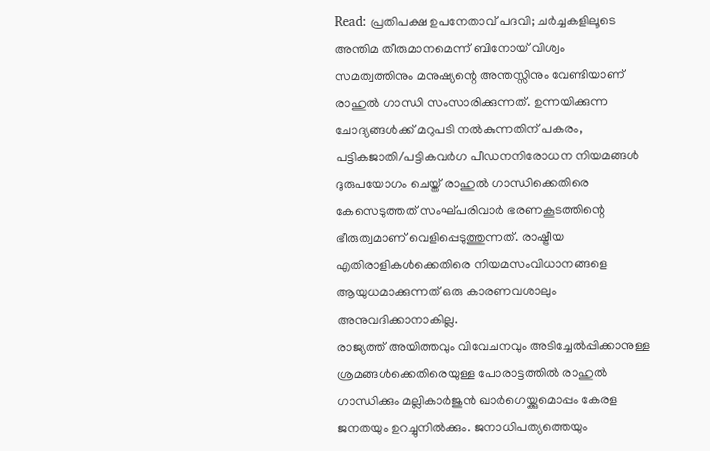Read: പ്രതിപക്ഷ ഉപനേതാവ് പദവി; ചർച്ചകളിലൂടെ അന്തിമ തീരുമാനമെന്ന് ബിനോയ് വിശ്വം
സമത്വത്തിനും മനുഷ്യന്റെ അന്തസ്സിനും വേണ്ടിയാണ് രാഹുൽ ഗാന്ധി സംസാരിക്കുന്നത്. ഉന്നയിക്കുന്ന ചോദ്യങ്ങൾക്ക് മറുപടി നൽകുന്നതിന് പകരം, പട്ടികജാതി/പട്ടികവർഗ പീഡനനിരോധന നിയമങ്ങൾ ദുരുപയോഗം ചെയ്ത് രാഹുൽ ഗാന്ധിക്കെതിരെ കേസെടുത്തത് സംഘ്പരിവാർ ഭരണകൂടത്തിന്റെ ഭീരുത്വമാണ് വെളിപ്പെടുത്തുന്നത്. രാഷ്ട്രീയ എതിരാളികൾക്കെതിരെ നിയമസംവിധാനങ്ങളെ ആയുധമാക്കുന്നത് ഒരു കാരണവശാലും അനുവദിക്കാനാകില്ല.
രാജ്യത്ത് അയിത്തവും വിവേചനവും അടിച്ചേൽപ്പിക്കാനുള്ള ശ്രമങ്ങൾക്കെതിരെയുള്ള പോരാട്ടത്തിൽ രാഹുൽ ഗാന്ധിക്കും മല്ലികാർജുൻ ഖാർഗെയ്ക്കുമൊപ്പം കേരള ജനതയും ഉറച്ചുനിൽക്കും. ജനാധിപത്യത്തെയും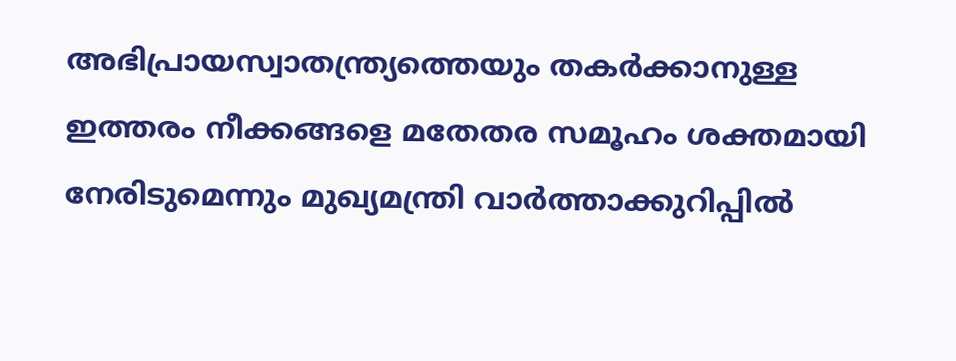അഭിപ്രായസ്വാതന്ത്ര്യത്തെയും തകർക്കാനുള്ള ഇത്തരം നീക്കങ്ങളെ മതേതര സമൂഹം ശക്തമായി നേരിടുമെന്നും മുഖ്യമന്ത്രി വാർത്താക്കുറിപ്പിൽ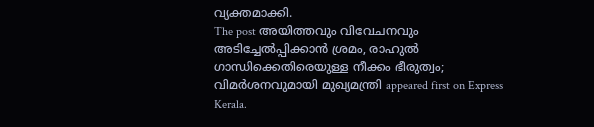വ്യക്തമാക്കി.
The post അയിത്തവും വിവേചനവും അടിച്ചേൽപ്പിക്കാൻ ശ്രമം, രാഹുൽ ഗാന്ധിക്കെതിരെയുള്ള നീക്കം ഭീരുത്വം; വിമർശനവുമായി മുഖ്യമന്ത്രി appeared first on Express Kerala.